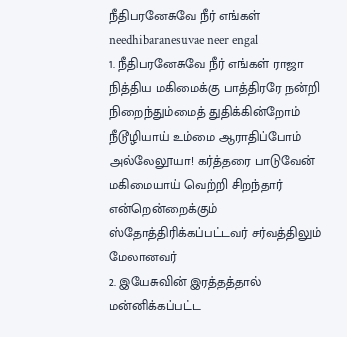நீதிபரனேசுவே நீர் எங்கள்
needhibaranesuvae neer engal
1. நீதிபரனேசுவே நீர் எங்கள் ராஜா நித்திய மகிமைக்கு பாத்திரரே நன்றி நிறைந்தும்மைத் துதிக்கின்றோம் நீடூழியாய் உம்மை ஆராதிப்போம்
அல்லேலூயா! கர்த்தரை பாடுவேன் மகிமையாய் வெற்றி சிறந்தார் என்றென்றைக்கும் ஸ்தோத்திரிக்கப்பட்டவர் சர்வத்திலும் மேலானவர்
2. இயேசுவின் இரத்தத்தால் மன்னிக்கப்பட்ட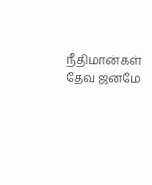நீதிமான்கள் தேவ ஜனமே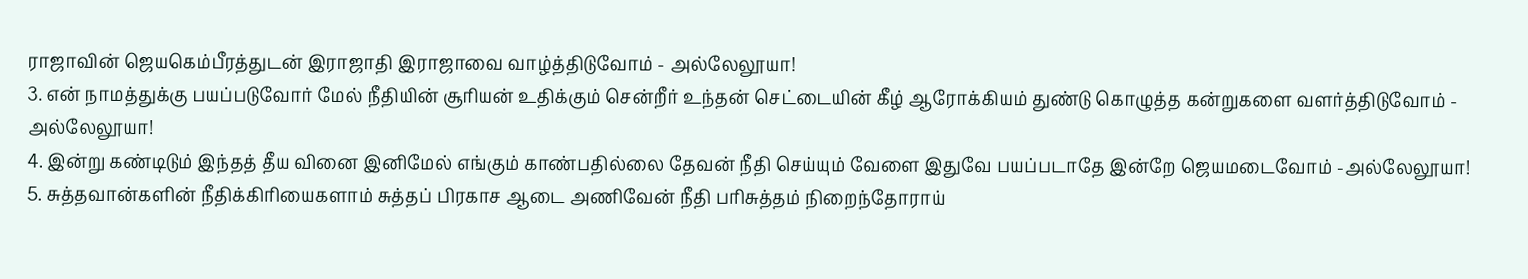ராஜாவின் ஜெயகெம்பீரத்துடன் இராஜாதி இராஜாவை வாழ்த்திடுவோம் - அல்லேலூயா!
3. என் நாமத்துக்கு பயப்படுவோர் மேல் நீதியின் சூரியன் உதிக்கும் சென்றீர் உந்தன் செட்டையின் கீழ் ஆரோக்கியம் துண்டு கொழுத்த கன்றுகளை வளர்த்திடுவோம் - அல்லேலூயா!
4. இன்று கண்டிடும் இந்தத் தீய வினை இனிமேல் எங்கும் காண்பதில்லை தேவன் நீதி செய்யும் வேளை இதுவே பயப்படாதே இன்றே ஜெயமடைவோம் -அல்லேலூயா!
5. சுத்தவான்களின் நீதிக்கிரியைகளாம் சுத்தப் பிரகாச ஆடை அணிவேன் நீதி பரிசுத்தம் நிறைந்தோராய்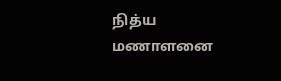நித்ய மணாளனை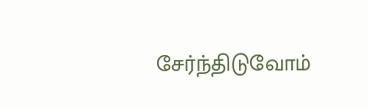சேர்ந்திடுவோம்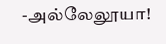-அல்லேலூயா!